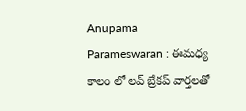Anupama Parameswaran : ఈమధ్య కాలం లో లవ్ బ్రేకప్ వార్తలతో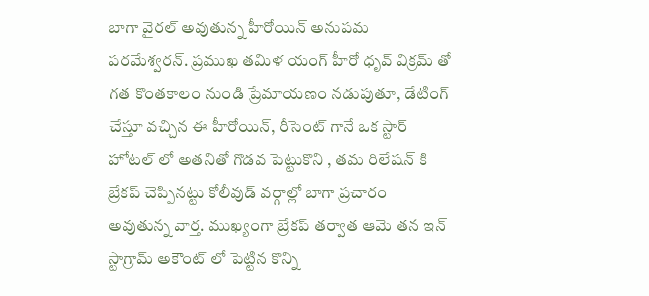బాగా వైరల్ అవుతున్న హీరోయిన్ అనుపమ పరమేశ్వరన్. ప్రముఖ తమిళ యంగ్ హీరో ధృవ్ విక్రమ్ తో గత కొంతకాలం నుండి ప్రేమాయణం నడుపుతూ, డేటింగ్ చేస్తూ వచ్చిన ఈ హీరోయిన్, రీసెంట్ గానే ఒక స్టార్ హోటల్ లో అతనితో గొడవ పెట్టుకొని , తమ రిలేషన్ కి బ్రేకప్ చెప్పినట్టు కోలీవుడ్ వర్గాల్లో బాగా ప్రచారం అవుతున్న వార్త. ముఖ్యంగా బ్రేకప్ తర్వాత ఆమె తన ఇన్ స్టాగ్రామ్ అకౌంట్ లో పెట్టిన కొన్ని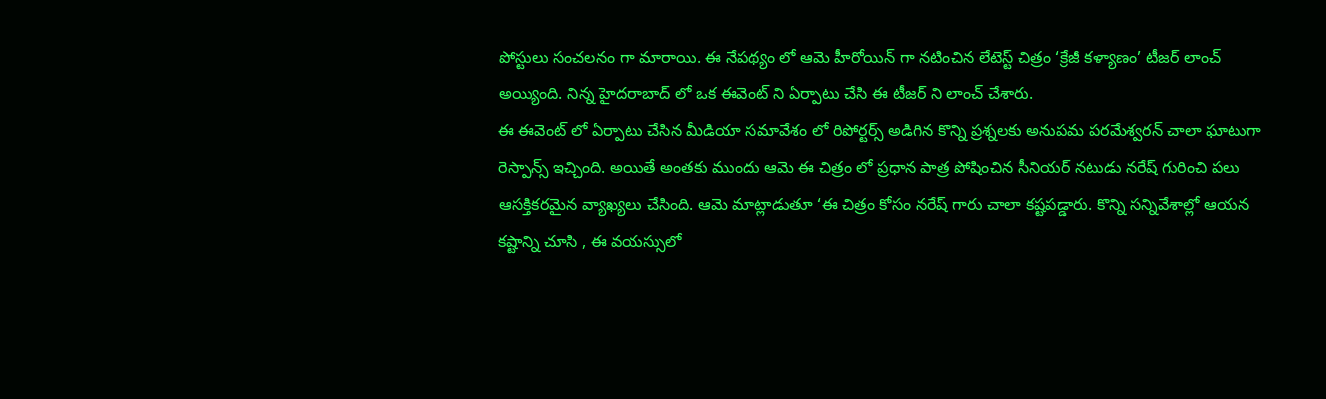పోస్టులు సంచలనం గా మారాయి. ఈ నేపథ్యం లో ఆమె హీరోయిన్ గా నటించిన లేటెస్ట్ చిత్రం ‘క్రేజీ కళ్యాణం’ టీజర్ లాంచ్ అయ్యింది. నిన్న హైదరాబాద్ లో ఒక ఈవెంట్ ని ఏర్పాటు చేసి ఈ టీజర్ ని లాంచ్ చేశారు.
ఈ ఈవెంట్ లో ఏర్పాటు చేసిన మీడియా సమావేశం లో రిపోర్టర్స్ అడిగిన కొన్ని ప్రశ్నలకు అనుపమ పరమేశ్వరన్ చాలా ఘాటుగా రెస్పాన్స్ ఇచ్చింది. అయితే అంతకు ముందు ఆమె ఈ చిత్రం లో ప్రధాన పాత్ర పోషించిన సీనియర్ నటుడు నరేష్ గురించి పలు ఆసక్తికరమైన వ్యాఖ్యలు చేసింది. ఆమె మాట్లాడుతూ ‘ఈ చిత్రం కోసం నరేష్ గారు చాలా కష్టపడ్డారు. కొన్ని సన్నివేశాల్లో ఆయన కష్టాన్ని చూసి , ఈ వయస్సులో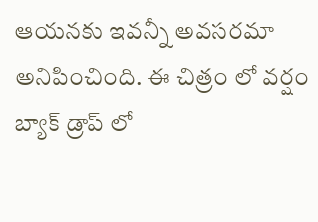ఆయనకు ఇవన్నీ అవసరమా అనిపించింది. ఈ చిత్రం లో వర్షం బ్యాక్ డ్రాప్ లో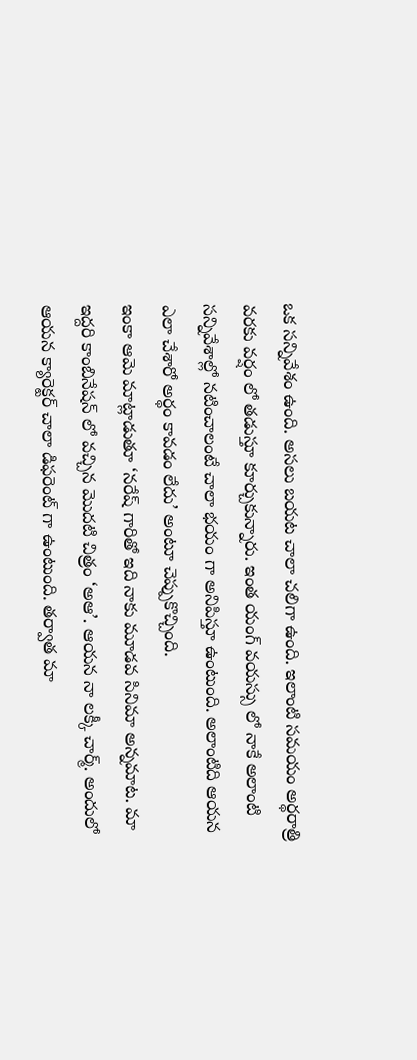ఒక సన్నివేశం ఉంది. అసలు బయట చాలా చలిగా ఉంది. ఇలాంటి సమయం అర్థరాత్రి వరకు వర్షం లో తడుస్తూ కూర్చుకున్నారు. ఇంత యంగ్ వయస్సు లో నాకే అలాంటి సన్నివేశాల్లో నటించాలంటే చాలా భయం గా అనిపిస్తూ ఉంటుంది. అలాంటిది ఆయన ఎలా చేశారో అర్థం కావడం లేదు’ అంటూ చెప్పుకొచ్చింది.
ఇంకా ఆమె మాట్లాడుతూ ‘నరేష్ గారితో ఇది నాకు మూడవ సినిమా అన్నమాట. మా ఇద్దరి కాంబినేషన్ లో వచ్చిన మొదటి చిత్రం ‘అఆ’. ఆయన నా లక్కీ చార్మ్. అందులో ఆయన క్యారెక్టర్ చాలా డిఫరెంట్ గా ఉంటుంది. తర్వాత మా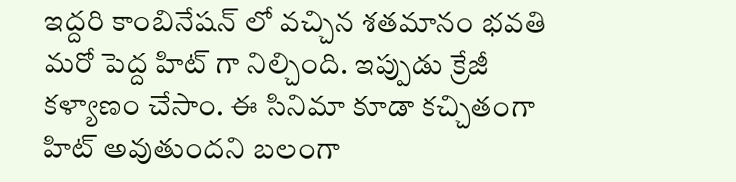ఇద్దరి కాంబినేషన్ లో వచ్చిన శతమానం భవతి మరో పెద్ద హిట్ గా నిల్చింది. ఇప్పుడు క్రేజీ కళ్యాణం చేసాం. ఈ సినిమా కూడా కచ్చితంగా హిట్ అవుతుందని బలంగా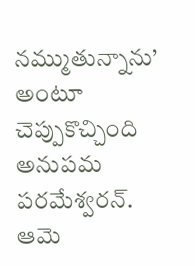నమ్ముతున్నాను’ అంటూ చెప్పుకొచ్చింది అనుపమ పరమేశ్వరన్. ఆమె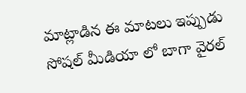మాట్లాడిన ఈ మాటలు ఇప్పుడు సోషల్ మీడియా లో బాగా వైరల్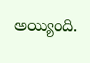అయ్యింది.